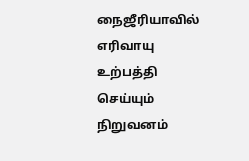நைஜீரியாவில் எரிவாயு உற்பத்தி செய்யும் நிறுவனம்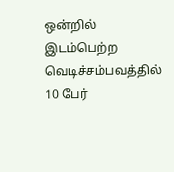ஒன்றில் இடம்பெற்ற வெடிச்சம்பவத்தில் 10 பேர்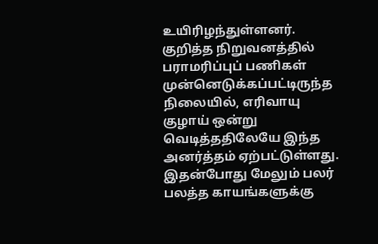உயிரிழந்துள்ளனர்.
குறித்த நிறுவனத்தில் பராமரிப்புப் பணிகள் முன்னெடுக்கப்பட்டிருந்த நிலையில், எரிவாயு குழாய் ஒன்று வெடித்ததிலேயே இந்த அனர்த்தம் ஏற்பட்டுள்ளது.
இதன்போது மேலும் பலர் பலத்த காயங்களுக்கு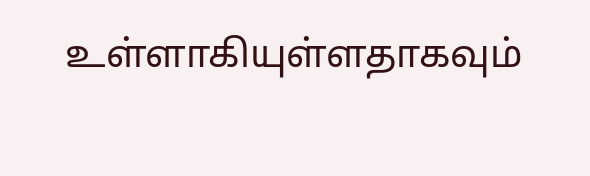உள்ளாகியுள்ளதாகவும்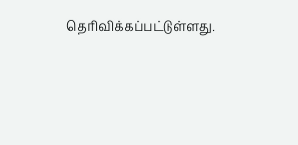தெரிவிக்கப்பட்டுள்ளது.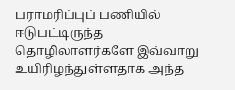பராமரிப்புப் பணியில் ஈடுபட்டிருந்த தொழிலாளர்களே இவ்வாறு உயிரிழந்துள்ளதாக அந்த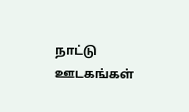நாட்டு ஊடகங்கள்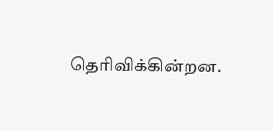தெரிவிக்கின்றன.